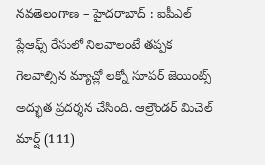నవతెలంగాణ – హైదరాబాద్ : ఐపీఎల్ ప్లేఆఫ్స్ రేసులో నిలవాలంటే తప్పక గెలవాల్సిన మ్యాచ్లో లక్నో సూపర్ జెయింట్స్ అద్భుత ప్రదర్శన చేసింది. ఆల్రౌండర్ మిచెల్ మార్ష్ (111)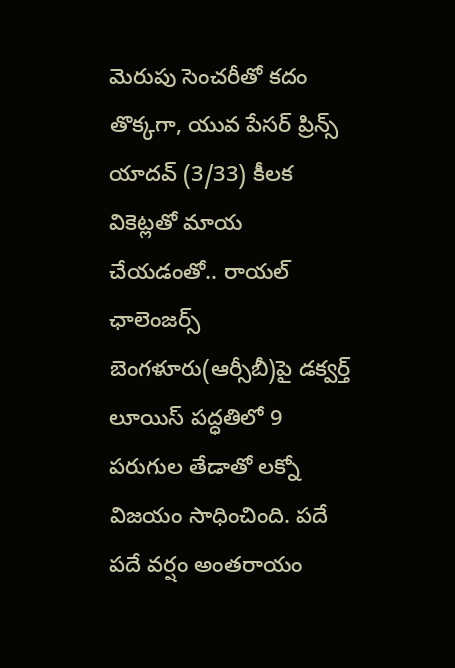మెరుపు సెంచరీతో కదం తొక్కగా, యువ పేసర్ ప్రిన్స్ యాదవ్ (3/33) కీలక వికెట్లతో మాయ చేయడంతో.. రాయల్ ఛాలెంజర్స్ బెంగళూరు(ఆర్సీబీ)పై డక్వర్త్ లూయిస్ పద్ధతిలో 9 పరుగుల తేడాతో లక్నో విజయం సాధించింది. పదే పదే వర్షం అంతరాయం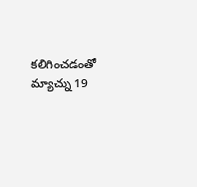కలిగించడంతో మ్యాచ్ను 19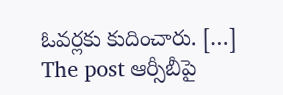ఓవర్లకు కుదించారు. […]
The post ఆర్సీబీపై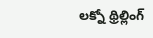లక్నో థ్రిల్లింగ్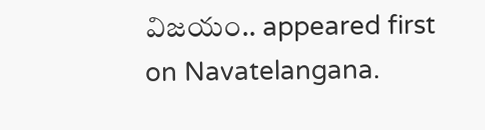విజయం.. appeared first on Navatelangana.